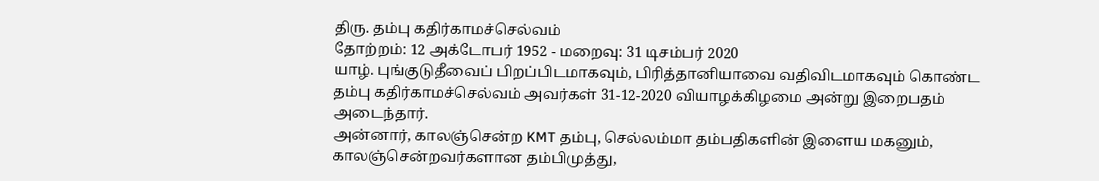திரு. தம்பு கதிர்காமச்செல்வம்
தோற்றம்: 12 அக்டோபர் 1952 - மறைவு: 31 டிசம்பர் 2020
யாழ். புங்குடுதீவைப் பிறப்பிடமாகவும், பிரித்தானியாவை வதிவிடமாகவும் கொண்ட தம்பு கதிர்காமச்செல்வம் அவர்கள் 31-12-2020 வியாழக்கிழமை அன்று இறைபதம் அடைந்தார்.
அன்னார், காலஞ்சென்ற KMT தம்பு, செல்லம்மா தம்பதிகளின் இளைய மகனும்,
காலஞ்சென்றவர்களான தம்பிமுத்து,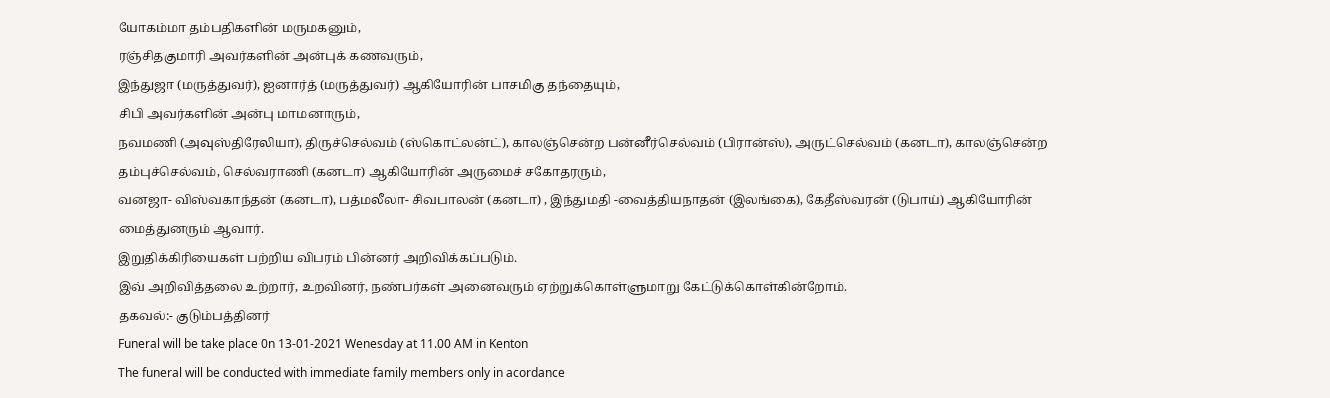யோகம்மா தம்பதிகளின் மருமகனும்,
ரஞ்சிதகுமாரி அவர்களின் அன்புக் கணவரும்,
இந்துஜா (மருத்துவர்), ஐனார்த் (மருத்துவர்) ஆகியோரின் பாசமிகு தந்தையும்,
சிபி அவர்களின் அன்பு மாமனாரும்,
நவமணி (அவுஸ்திரேலியா), திருச்செல்வம் (ஸ்கொட்லன்ட்), காலஞ்சென்ற பன்னீர்செல்வம் (பிரான்ஸ்), அருட்செல்வம் (கனடா), காலஞ்சென்ற தம்புச்செல்வம், செல்வராணி (கனடா) ஆகியோரின் அருமைச் சகோதரரும்,
வனஜா- விஸ்வகாந்தன் (கனடா), பத்மலீலா- சிவபாலன் (கனடா) , இந்துமதி -வைத்தியநாதன் (இலங்கை), கேதீஸ்வரன் (டுபாய்) ஆகியோரின் மைத்துனரும் ஆவார்.
இறுதிக்கிரியைகள் பற்றிய விபரம் பின்னர் அறிவிக்கப்படும்.
இவ் அறிவித்தலை உற்றார், உறவினர், நண்பர்கள் அனைவரும் ஏற்றுக்கொள்ளுமாறு கேட்டுக்கொள்கின்றோம்.
தகவல்:- குடும்பத்தினர்
Funeral will be take place 0n 13-01-2021 Wenesday at 11.00 AM in Kenton
The funeral will be conducted with immediate family members only in acordance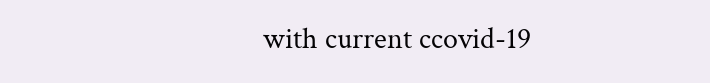with current ccovid-19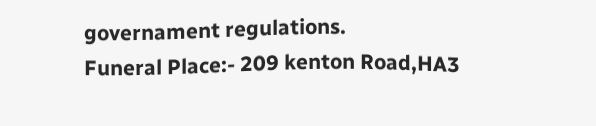governament regulations.
Funeral Place:- 209 kenton Road,HA3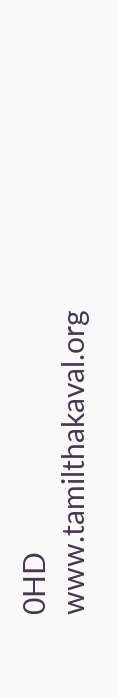0HD
www.tamilthakaval.org